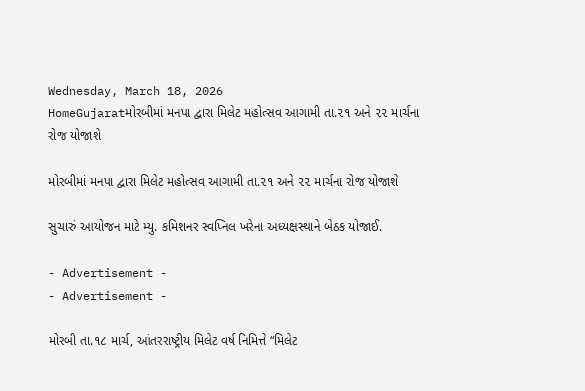Wednesday, March 18, 2026
HomeGujaratમોરબીમાં મનપા દ્વારા મિલેટ મહોત્સવ આગામી તા.૨૧ અને ૨૨ માર્ચના રોજ યોજાશે

મોરબીમાં મનપા દ્વારા મિલેટ મહોત્સવ આગામી તા.૨૧ અને ૨૨ માર્ચના રોજ યોજાશે

સુચારું આયોજન માટે મ્યુ. કમિશનર સ્વપ્નિલ ખરેના અધ્યક્ષસ્થાને બેઠક યોજાઈ.

- Advertisement -
- Advertisement -

મોરબી તા.૧૮ માર્ચ, આંતરરાષ્ટ્રીય મિલેટ વર્ષ નિમિત્તે “મિલેટ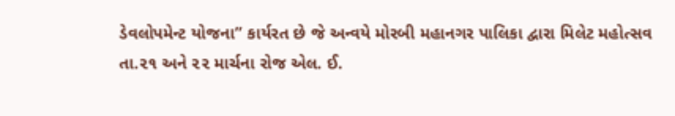ડેવલોપમેન્ટ યોજના” કાર્યરત છે જે અન્વયે મોરબી મહાનગર પાલિકા દ્વારા મિલેટ મહોત્સવ તા.૨૧ અને ૨૨ માર્ચના રોજ એલ. ઈ.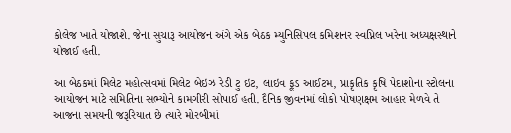કોલેજ ખાતે યોજાશે. જેના સુચારૂ આયોજન અંગે એક બેઠક મ્યુનિસિપલ કમિશનર સ્વપ્નિલ ખરેના અધ્યક્ષસ્થાને યોજાઈ હતી.

આ બેઠકમાં મિલેટ મહોત્સવમાં મિલેટ બેઇઝ રેડી ટુ ઇટ, લાઇવ ફૂડ આઈટમ, પ્રાકૃતિક કૃષિ પેદાશોના સ્ટોલના આયોજન માટે સમિતિના સભ્યોને કામગીરી સોપાઈ હતી. દૈનિક જીવનમાં લોકો પોષણક્ષમ આહાર મેળવે તે આજના સમયની જરૂરિયાત છે ત્યારે મોરબીમાં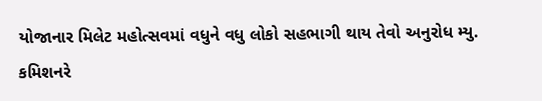યોજાનાર મિલેટ મહોત્સવમાં વધુને વધુ લોકો સહભાગી થાય તેવો અનુરોધ મ્યુ. કમિશનરે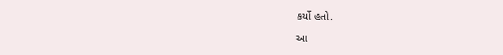કર્યો હતો.

આ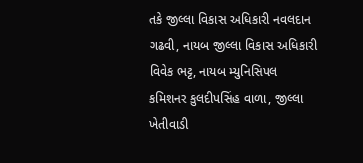તકે જીલ્લા વિકાસ અધિકારી નવલદાન ગઢવી, નાયબ જીલ્લા વિકાસ અધિકારી વિવેક ભટ્ટ, નાયબ મ્યુનિસિપલ કમિશનર કુલદીપસિંહ વાળા, જીલ્લા ખેતીવાડી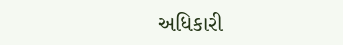અધિકારી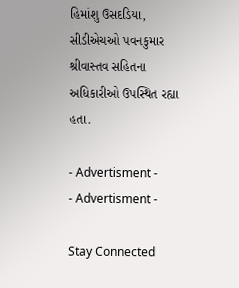હિમાંશુ ઉસદડિયા, સીડીએચઓ પવનકુમાર શ્રીવાસ્તવ સહિતના અધિકારીઓ ઉપસ્થિત રહ્યા હતા.

- Advertisment -
- Advertisment -

Stay Connected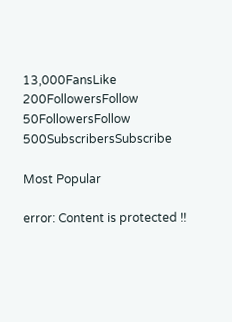13,000FansLike
200FollowersFollow
50FollowersFollow
500SubscribersSubscribe

Most Popular

error: Content is protected !!